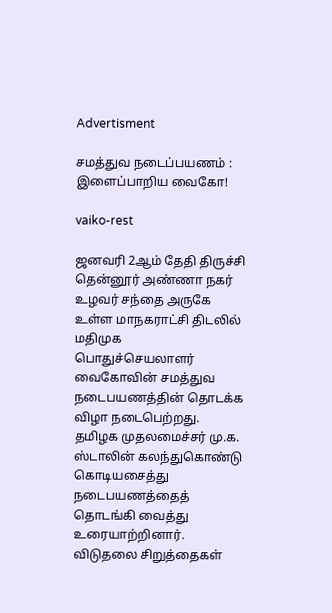Advertisment

சமத்துவ நடைப்பயணம் : இளைப்பாறிய வைகோ!

vaiko-rest

ஜனவரி 2ஆம் தேதி திருச்சி தென்னூர் அண்ணா நகர் உழவர் சந்தை அருகே உள்ள மாநகராட்சி திடலில் மதிமுக பொதுச்செயலாளர் வைகோவின் சமத்துவ நடைபயணத்தின் தொடக்க விழா நடைபெற்றது. தமிழக முதலமைச்சர் மு.க. ஸ்டாலின் கலந்துகொண்டு கொடியசைத்து நடைபயணத்தைத் தொடங்கி வைத்து உரையாற்றினார். விடுதலை சிறுத்தைகள்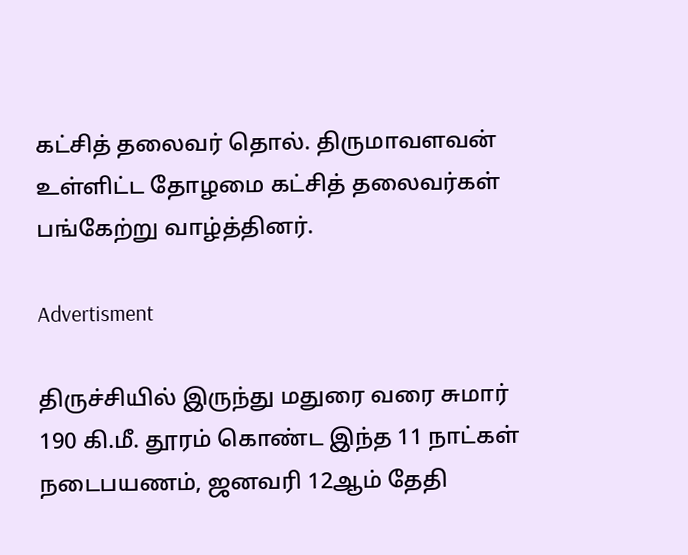கட்சித் தலைவர் தொல். திருமாவளவன் உள்ளிட்ட தோழமை கட்சித் தலைவர்கள் பங்கேற்று வாழ்த்தினர்.

Advertisment

திருச்சியில் இருந்து மதுரை வரை சுமார் 190 கி.மீ. தூரம் கொண்ட இந்த 11 நாட்கள் நடைபயணம், ஜனவரி 12ஆம் தேதி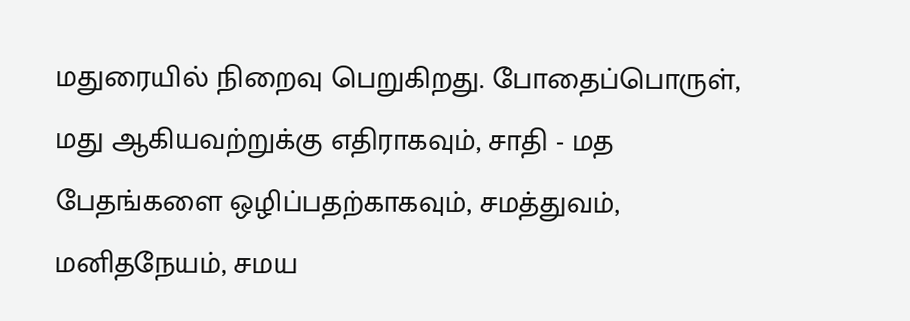மதுரையில் நிறைவு பெறுகிறது. போதைப்பொருள், மது ஆகியவற்றுக்கு எதிராகவும், சாதி - மத பேதங்களை ஒழிப்பதற்காகவும், சமத்துவம், மனிதநேயம், சமய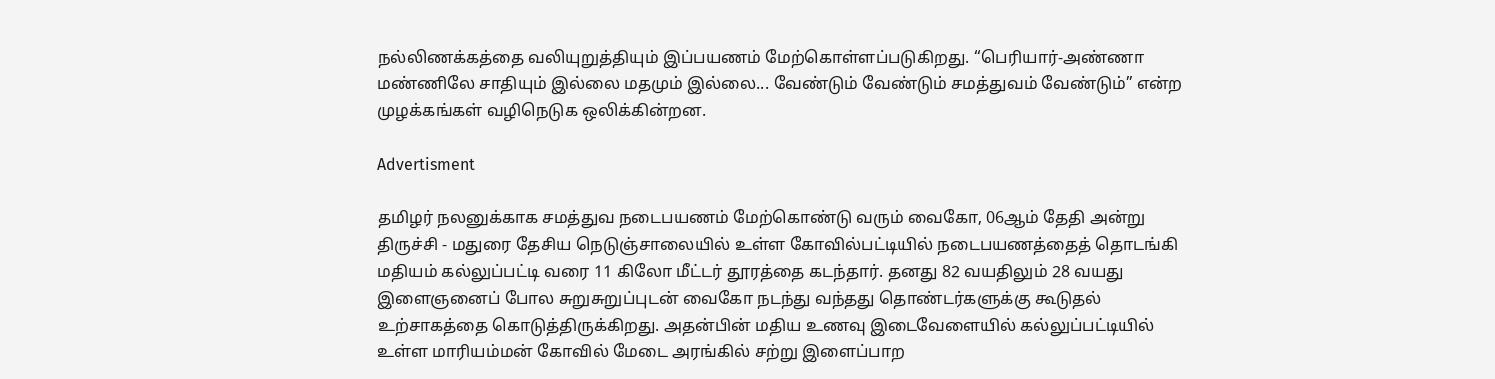நல்லிணக்கத்தை வலியுறுத்தியும் இப்பயணம் மேற்கொள்ளப்படுகிறது. “பெரியார்-அண்ணா மண்ணிலே சாதியும் இல்லை மதமும் இல்லை... வேண்டும் வேண்டும் சமத்துவம் வேண்டும்” என்ற முழக்கங்கள் வழிநெடுக ஒலிக்கின்றன.

Advertisment

தமிழர் நலனுக்காக சமத்துவ நடைபயணம் மேற்கொண்டு வரும் வைகோ, 06ஆம் தேதி அன்று திருச்சி - மதுரை தேசிய நெடுஞ்சாலையில் உள்ள கோவில்பட்டியில் நடைபயணத்தைத் தொடங்கி மதியம் கல்லுப்பட்டி வரை 11 கிலோ மீட்டர் தூரத்தை கடந்தார். தனது 82 வயதிலும் 28 வயது இளைஞனைப் போல சுறுசுறுப்புடன் வைகோ நடந்து வந்தது தொண்டர்களுக்கு கூடுதல் உற்சாகத்தை கொடுத்திருக்கிறது. அதன்பின் மதிய உணவு இடைவேளையில் கல்லுப்பட்டியில் உள்ள மாரியம்மன் கோவில் மேடை அரங்கில் சற்று இளைப்பாற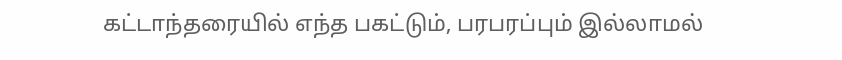கட்டாந்தரையில் எந்த பகட்டும், பரபரப்பும் இல்லாமல்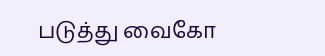படுத்து வைகோ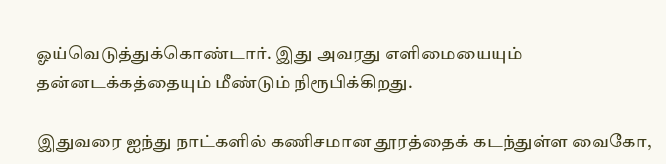ஓய்வெடுத்துக்கொண்டார். இது அவரது எளிமையையும் தன்னடக்கத்தையும் மீண்டும் நிரூபிக்கிறது.

இதுவரை ஐந்து நாட்களில் கணிசமான தூரத்தைக் கடந்துள்ள வைகோ,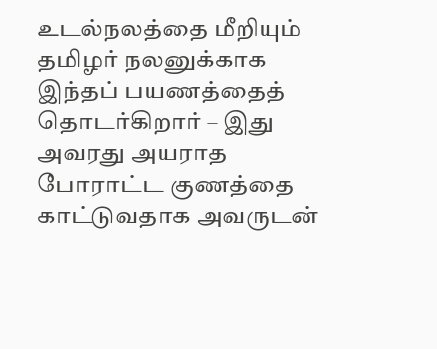உடல்நலத்தை மீறியும் தமிழர் நலனுக்காக இந்தப் பயணத்தைத் தொடர்கிறார் – இது அவரது அயராத போராட்ட குணத்தை காட்டுவதாக அவருடன்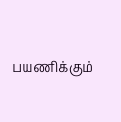பயணிக்கும்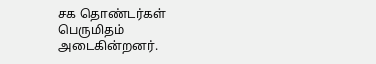சக தொண்டர்கள் பெருமிதம் அடைகின்றனர்.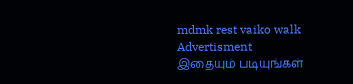mdmk rest vaiko walk
Advertisment
இதையும் படியுங்கள்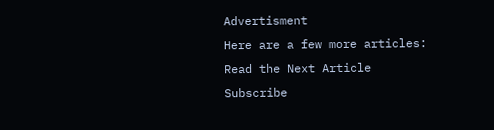Advertisment
Here are a few more articles:
Read the Next Article
Subscribe